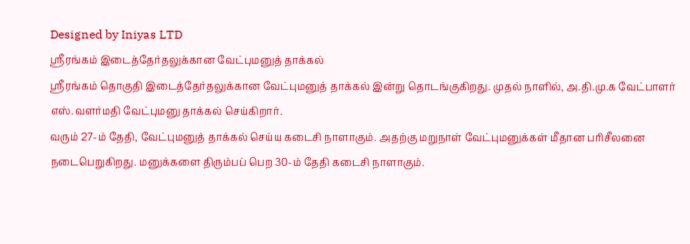Designed by Iniyas LTD
ஸ்ரீரங்கம் இடைத்தேர்தலுக்கான வேட்புமனுத் தாக்கல்
ஸ்ரீரங்கம் தொகுதி இடைத்தேர்தலுக்கான வேட்புமனுத் தாக்கல் இன்று தொடங்குகிறது. முதல் நாளில், அ.தி.மு.க வேட்பாளர் எஸ்.வளர்மதி வேட்புமனு தாக்கல் செய்கிறார்.
வரும் 27-ம் தேதி, வேட்புமனுத் தாக்கல் செய்ய கடைசி நாளாகும். அதற்கு மறுநாள் வேட்புமனுக்கள் மீதான பரிசீலனை நடைபெறுகிறது. மனுக்களை திரும்பப் பெற 30-ம் தேதி கடைசி நாளாகும்.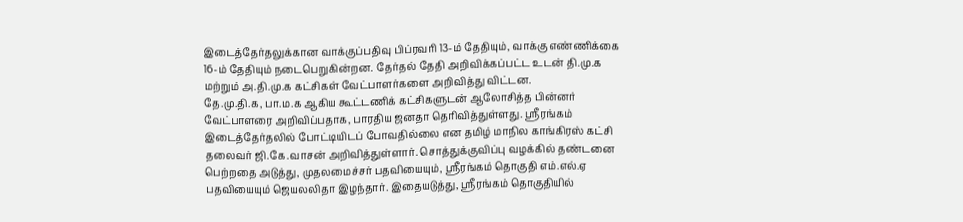இடைத்தேர்தலுக்கான வாக்குப்பதிவு பிப்ரவரி 13-ம் தேதியும், வாக்கு எண்ணிக்கை 16-ம் தேதியும் நடைபெறுகின்றன. தேர்தல் தேதி அறிவிக்கப்பட்ட உடன் தி.மு.க மற்றும் அ.தி.மு.க கட்சிகள் வேட்பாளர்களை அறிவித்து விட்டன.
தே.மு.தி.க, பா.ம.க ஆகிய கூட்டணிக் கட்சிகளுடன் ஆலோசித்த பின்னர் வேட்பாளரை அறிவிப்பதாக, பாரதிய ஜனதா தெரிவித்துள்ளது. ஸ்ரீரங்கம் இடைத்தேர்தலில் போட்டியிடப் போவதில்லை என தமிழ் மாநில காங்கிரஸ் கட்சி தலைவர் ஜி.கே.வாசன் அறிவித்துள்ளார். சொத்துக்குவிப்பு வழக்கில் தண்டனை பெற்றதை அடுத்து, முதலமைச்சர் பதவியையும், ஸ்ரீரங்கம் தொகுதி எம்.எல்.ஏ பதவியையும் ஜெயலலிதா இழந்தார். இதையடுத்து, ஸ்ரீரங்கம் தொகுதியில்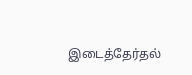இடைத்தேர்தல்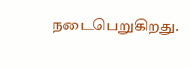நடைபெறுகிறது.